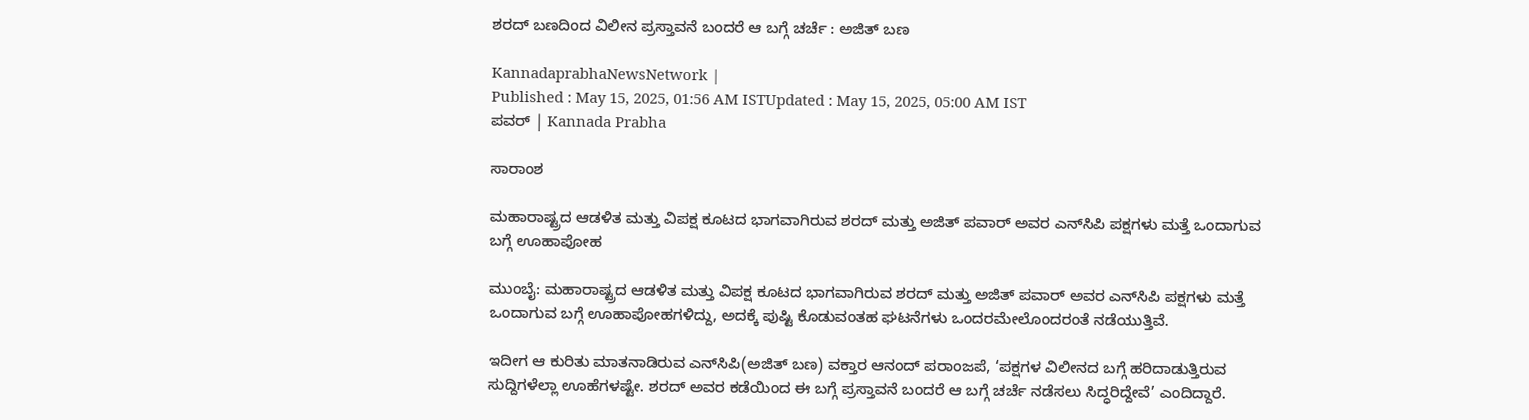ಶರದ್‌ ಬಣದಿಂದ ವಿಲೀನ ಪ್ರಸ್ತಾವನೆ ಬಂದರೆ ಆ ಬಗ್ಗೆ ಚರ್ಚೆ : ಅಜಿತ್‌ ಬಣ

KannadaprabhaNewsNetwork |
Published : May 15, 2025, 01:56 AM ISTUpdated : May 15, 2025, 05:00 AM IST
ಪವರ್‌ | Kannada Prabha

ಸಾರಾಂಶ

ಮಹಾರಾಷ್ಟ್ರದ ಆಡಳಿತ ಮತ್ತು ವಿಪಕ್ಷ ಕೂಟದ ಭಾಗವಾಗಿರುವ ಶರದ್‌ ಮತ್ತು ಅಜಿತ್‌ ಪವಾರ್‌ ಅವರ ಎನ್‌ಸಿಪಿ ಪಕ್ಷಗಳು ಮತ್ತೆ ಒಂದಾಗುವ ಬಗ್ಗೆ ಊಹಾಪೋಹ

ಮುಂಬೈ: ಮಹಾರಾಷ್ಟ್ರದ ಆಡಳಿತ ಮತ್ತು ವಿಪಕ್ಷ ಕೂಟದ ಭಾಗವಾಗಿರುವ ಶರದ್‌ ಮತ್ತು ಅಜಿತ್‌ ಪವಾರ್‌ ಅವರ ಎನ್‌ಸಿಪಿ ಪಕ್ಷಗಳು ಮತ್ತೆ ಒಂದಾಗುವ ಬಗ್ಗೆ ಊಹಾಪೋಹಗಳಿದ್ದು, ಅದಕ್ಕೆ ಪುಷ್ಟಿ ಕೊಡುವಂತಹ ಘಟನೆಗಳು ಒಂದರಮೇಲೊಂದರಂತೆ ನಡೆಯುತ್ತಿವೆ.

ಇದೀಗ ಆ ಕುರಿತು ಮಾತನಾಡಿರುವ ಎನ್‌ಸಿಪಿ(ಅಜಿತ್‌ ಬಣ) ವಕ್ತಾರ ಆನಂದ್‌ ಪರಾಂಜಪೆ, ‘ಪಕ್ಷಗಳ ವಿಲೀನದ ಬಗ್ಗೆ ಹರಿದಾಡುತ್ತಿರುವ ಸುದ್ದಿಗಳೆಲ್ಲಾ ಊಹೆಗಳಷ್ಟೇ. ಶರದ್‌ ಅವರ ಕಡೆಯಿಂದ ಈ ಬಗ್ಗೆ ಪ್ರಸ್ತಾವನೆ ಬಂದರೆ ಆ ಬಗ್ಗೆ ಚರ್ಚೆ ನಡೆಸಲು ಸಿದ್ಧರಿದ್ದೇವೆ’ ಎಂದಿದ್ದಾರೆ.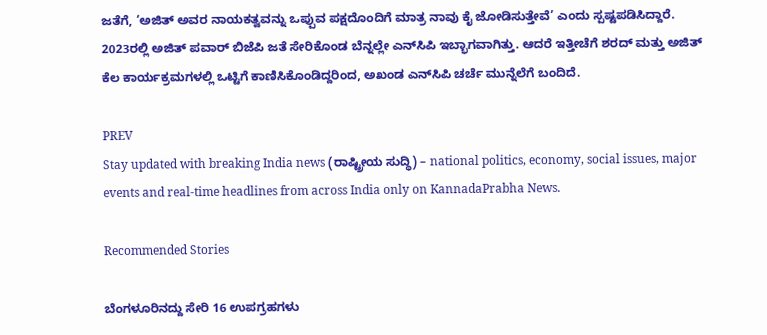ಜತೆಗೆ, ‘ಅಜಿತ್‌ ಅವರ ನಾಯಕತ್ವವನ್ನು ಒಪ್ಪುವ ಪಕ್ಷದೊಂದಿಗೆ ಮಾತ್ರ ನಾವು ಕೈ ಜೋಡಿಸುತ್ತೇವೆ’ ಎಂದು ಸ್ಪಷ್ಟಪಡಿಸಿದ್ದಾರೆ. 2023ರಲ್ಲಿ ಅಜಿತ್‌ ಪವಾರ್‌ ಬಿಜೆಪಿ ಜತೆ ಸೇರಿಕೊಂಡ ಬೆನ್ನಲ್ಲೇ ಎನ್‌ಸಿಪಿ ಇಬ್ಭಾಗವಾಗಿತ್ತು. ಆದರೆ ಇತ್ತೀಚೆಗೆ ಶರದ್‌ ಮತ್ತು ಅಜಿತ್‌ ಕೆಲ ಕಾರ್ಯಕ್ರಮಗಳಲ್ಲಿ ಒಟ್ಟಿಗೆ ಕಾಣಿಸಿಕೊಂಡಿದ್ದರಿಂದ, ಅಖಂಡ ಎನ್‌ಸಿಪಿ ಚರ್ಚೆ ಮುನ್ನೆಲೆಗೆ ಬಂದಿದೆ.

PREV
Stay updated with breaking India news (ರಾಷ್ಟ್ರೀಯ ಸುದ್ಧಿ) – national politics, economy, social issues, major events and real‑time headlines from across India only on KannadaPrabha News.

Recommended Stories

ಬೆಂಗಳೂರಿನದ್ದು ಸೇರಿ 16 ಉಪಗ್ರಹಗಳು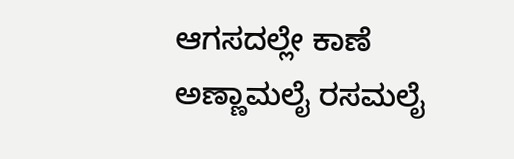ಆಗಸದಲ್ಲೇ ಕಾಣೆ
ಅಣ್ಣಾಮಲೈ ರಸಮಲೈ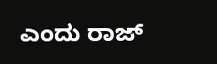ಎಂದು ರಾಜ್‌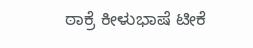ಠಾಕ್ರೆ ಕೀಳುಭಾಷೆ ಟೀಕೆ